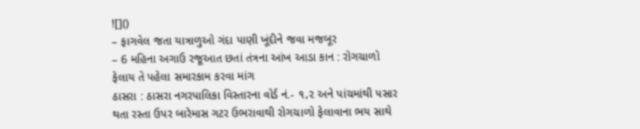![]()
– ફાગવેલ જતા યાત્રાળુઓ ગંદા પાણી ખૂંદીને જવા મજબૂર
– 6 મહિના અગાઉ રજૂઆત છતાં તંત્રના આંખ આડા કાન : રોગચાળો ફેલાય તે પહેલા સમારકામ કરવા માંગ
ઠાસરા : ઠાસરા નગરપાલિકા વિસ્તારના વોર્ડ નં.- ૧,૨ અને પાંચમાંથી પસાર થતા રસ્તા ઉપર બારેમાસ ગટર ઉભરાવાથી રોગચાળો ફેલાવાના ભય સાથે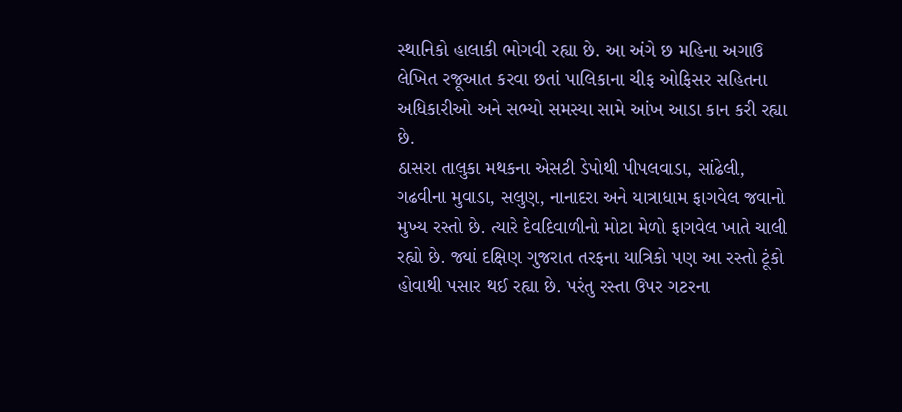સ્થાનિકો હાલાકી ભોગવી રહ્યા છે. આ અંગે છ મહિના અગાઉ લેખિત રજૂઆત કરવા છતાં પાલિકાના ચીફ ઓફિસર સહિતના અધિકારીઓ અને સભ્યો સમસ્યા સામે આંખ આડા કાન કરી રહ્યા છે.
ઠાસરા તાલુકા મથકના એસટી ડેપોથી પીપલવાડા, સાંઢેલી, ગઢવીના મુવાડા, સલુણ, નાનાદરા અને યાત્રાધામ ફાગવેલ જવાનો મુખ્ય રસ્તો છે. ત્યારે દેવદિવાળીનો મોટા મેળો ફાગવેલ ખાતે ચાલી રહ્યો છે. જ્યાં દક્ષિણ ગુજરાત તરફના યાત્રિકો પણ આ રસ્તો ટૂંકો હોવાથી પસાર થઈ રહ્યા છે. પરંતુ રસ્તા ઉપર ગટરના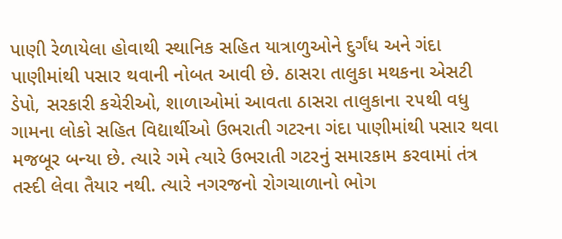પાણી રેળાયેલા હોવાથી સ્થાનિક સહિત યાત્રાળુઓને દુર્ગંધ અને ગંદા પાણીમાંથી પસાર થવાની નોબત આવી છે. ઠાસરા તાલુકા મથકના એસટી ડેપો, સરકારી કચેરીઓ, શાળાઓમાં આવતા ઠાસરા તાલુકાના ૨૫થી વધુ ગામના લોકો સહિત વિદ્યાર્થીઓ ઉભરાતી ગટરના ગંદા પાણીમાંથી પસાર થવા મજબૂર બન્યા છે. ત્યારે ગમે ત્યારે ઉભરાતી ગટરનું સમારકામ કરવામાં તંત્ર તસ્દી લેવા તૈયાર નથી. ત્યારે નગરજનો રોગચાળાનો ભોગ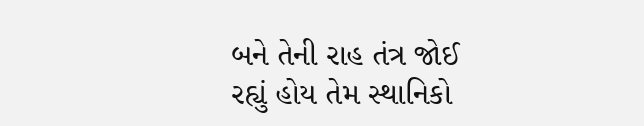બને તેની રાહ તંત્ર જોઈ રહ્યું હોય તેમ સ્થાનિકો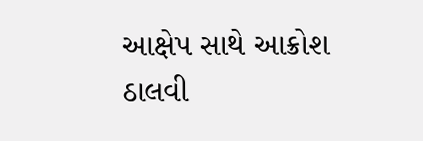આક્ષેપ સાથે આક્રોશ ઠાલવી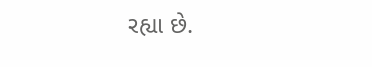રહ્યા છે.